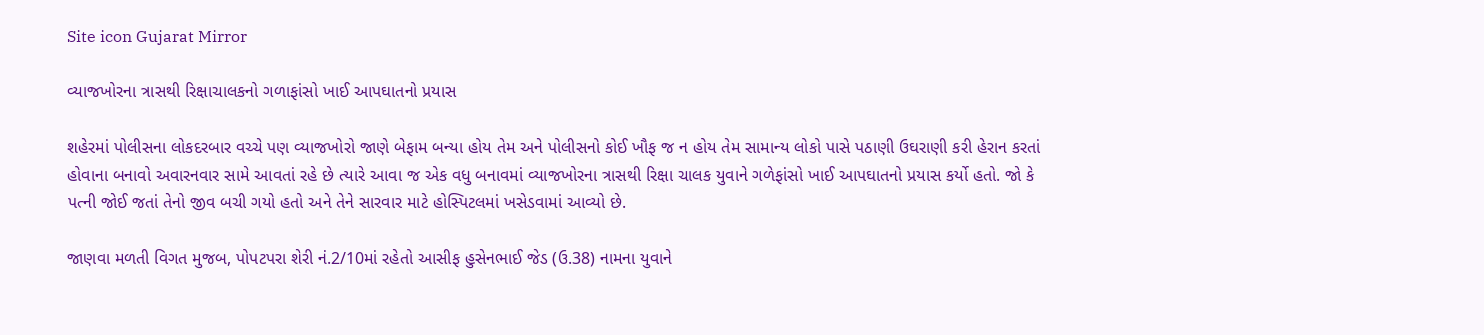Site icon Gujarat Mirror

વ્યાજખોરના ત્રાસથી રિક્ષાચાલકનો ગળાફાંસો ખાઈ આપઘાતનો પ્રયાસ

શહેરમાં પોલીસના લોકદરબાર વચ્ચે પણ વ્યાજખોરો જાણે બેફામ બન્યા હોય તેમ અને પોલીસનો કોઈ ખૌફ જ ન હોય તેમ સામાન્ય લોકો પાસે પઠાણી ઉઘરાણી કરી હેરાન કરતાં હોવાના બનાવો અવારનવાર સામે આવતાં રહે છે ત્યારે આવા જ એક વધુ બનાવમાં વ્યાજખોરના ત્રાસથી રિક્ષા ચાલક યુવાને ગળેફાંસો ખાઈ આપઘાતનો પ્રયાસ કર્યો હતો. જો કે પત્ની જોઈ જતાં તેનો જીવ બચી ગયો હતો અને તેને સારવાર માટે હોસ્પિટલમાં ખસેડવામાં આવ્યો છે.

જાણવા મળતી વિગત મુજબ, પોપટપરા શેરી નં.2/10માં રહેતો આસીફ હુસેનભાઈ જેડ (ઉ.38) નામના યુવાને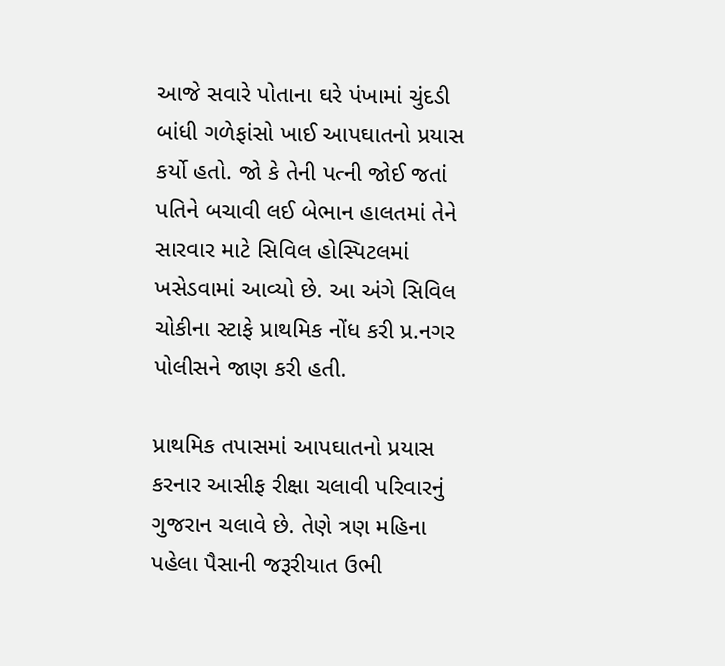આજે સવારે પોતાના ઘરે પંખામાં ચુંદડી બાંધી ગળેફાંસો ખાઈ આપઘાતનો પ્રયાસ કર્યો હતો. જો કે તેની પત્ની જોઈ જતાં પતિને બચાવી લઈ બેભાન હાલતમાં તેને સારવાર માટે સિવિલ હોસ્પિટલમાં ખસેડવામાં આવ્યો છે. આ અંગે સિવિલ ચોકીના સ્ટાફે પ્રાથમિક નોંધ કરી પ્ર.નગર પોલીસને જાણ કરી હતી.

પ્રાથમિક તપાસમાં આપઘાતનો પ્રયાસ કરનાર આસીફ રીક્ષા ચલાવી પરિવારનું ગુજરાન ચલાવે છે. તેણે ત્રણ મહિના પહેલા પૈસાની જરૂરીયાત ઉભી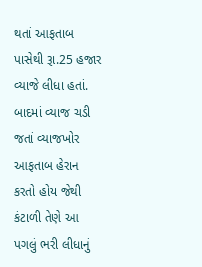થતાં આફતાબ પાસેથી રૂા.25 હજાર વ્યાજે લીધા હતાં. બાદમાં વ્યાજ ચડી જતાં વ્યાજખોર આફતાબ હેરાન કરતો હોય જેથી કંટાળી તેણે આ પગલું ભરી લીધાનું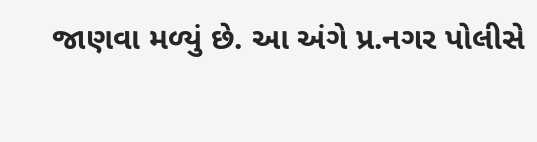જાણવા મળ્યું છે. આ અંગે પ્ર.નગર પોલીસે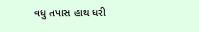વધુ તપાસ હાથ ધરી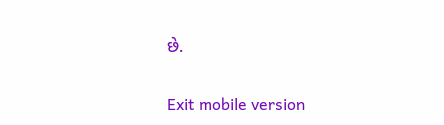છે.

Exit mobile version